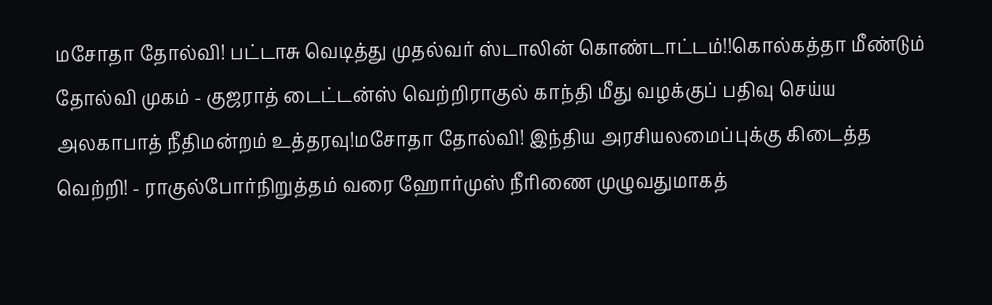மசோதா தோல்வி! பட்டாசு வெடித்து முதல்வர் ஸ்டாலின் கொண்டாட்டம்!!கொல்கத்தா மீண்டும் தோல்வி முகம் - குஜராத் டைட்டன்ஸ் வெற்றிராகுல் காந்தி மீது வழக்குப் பதிவு செய்ய அலகாபாத் நீதிமன்றம் உத்தரவு!மசோதா தோல்வி! இந்திய அரசியலமைப்புக்கு கிடைத்த வெற்றி! - ராகுல்போர்நிறுத்தம் வரை ஹோர்முஸ் நீரிணை முழுவதுமாகத்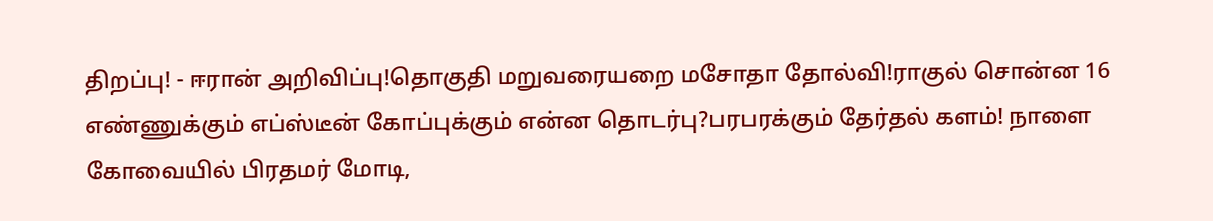திறப்பு! - ஈரான் அறிவிப்பு!தொகுதி மறுவரையறை மசோதா தோல்வி!ராகுல் சொன்ன 16 எண்ணுக்கும் எப்ஸ்டீன் கோப்புக்கும் என்ன தொடர்பு?பரபரக்கும் தேர்தல் களம்! நாளை கோவையில் பிரதமர் மோடி,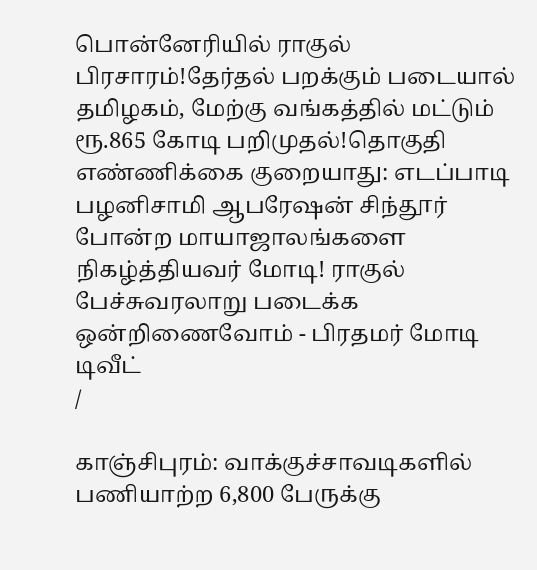பொன்னேரியில் ராகுல் பிரசாரம்!தேர்தல் பறக்கும் படையால் தமிழகம், மேற்கு வங்கத்தில் மட்டும் ரூ.865 கோடி பறிமுதல்!தொகுதி எண்ணிக்கை குறையாது: எடப்பாடி பழனிசாமி ஆபரேஷன் சிந்தூர் போன்ற மாயாஜாலங்களை நிகழ்த்தியவர் மோடி! ராகுல் பேச்சுவரலாறு படைக்க ஒன்றிணைவோம் - பிரதமர் மோடி டிவீட்
/

காஞ்சிபுரம்: வாக்குச்சாவடிகளில் பணியாற்ற 6,800 பேருக்கு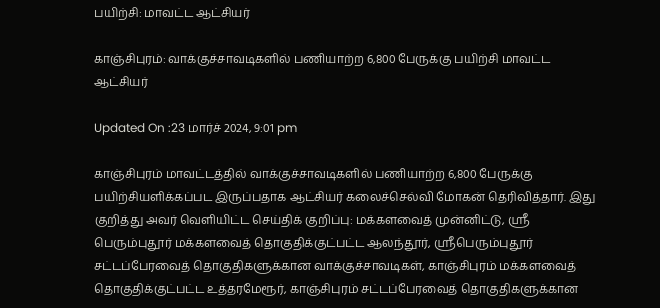பயிற்சி: மாவட்ட ஆட்சியர்

காஞ்சிபுரம்: வாக்குச்சாவடிகளில் பணியாற்ற 6,800 பேருக்கு பயிற்சி மாவட்ட ஆட்சியர்

Updated On :23 மார்ச் 2024, 9:01 pm

காஞ்சிபுரம் மாவட்டத்தில் வாக்குச்சாவடிகளில் பணியாற்ற 6,800 பேருக்கு பயிற்சியளிக்கப்பட இருப்பதாக ஆட்சியர் கலைச்செல்வி மோகன் தெரிவித்தார். இது குறித்து அவர் வெளியிட்ட செய்திக் குறிப்பு: மக்களவைத் முன்னிட்டு, ஸ்ரீ பெரும்புதூர் மக்களவைத் தொகுதிக்குட்பட்ட ஆலந்தூர், ஸ்ரீபெரும்புதூர் சட்டப்பேரவைத் தொகுதிகளுக்கான வாக்குச்சாவடிகள், காஞ்சிபுரம் மக்களவைத் தொகுதிக்குட்பட்ட உத்தரமேரூர், காஞ்சிபுரம் சட்டப்பேரவைத் தொகுதிகளுக்கான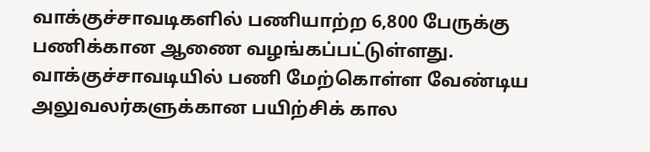வாக்குச்சாவடிகளில் பணியாற்ற 6,800 பேருக்கு பணிக்கான ஆணை வழங்கப்பட்டுள்ளது. வாக்குச்சாவடியில் பணி மேற்கொள்ள வேண்டிய அலுவலர்களுக்கான பயிற்சிக் கால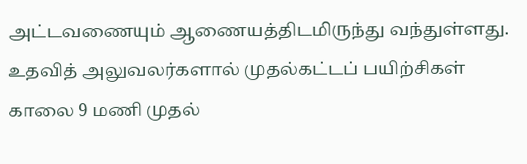அட்டவணையும் ஆணையத்திடமிருந்து வந்துள்ளது. உதவித் அலுவலர்களால் முதல்கட்டப் பயிற்சிகள் காலை 9 மணி முதல்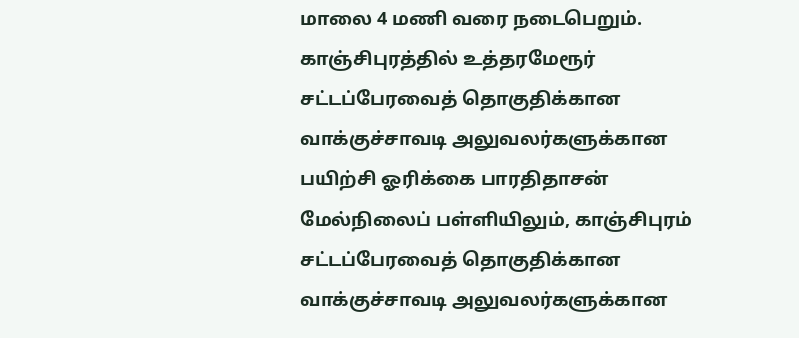மாலை 4 மணி வரை நடைபெறும். காஞ்சிபுரத்தில் உத்தரமேரூர் சட்டப்பேரவைத் தொகுதிக்கான வாக்குச்சாவடி அலுவலர்களுக்கான பயிற்சி ஓரிக்கை பாரதிதாசன் மேல்நிலைப் பள்ளியிலும், காஞ்சிபுரம் சட்டப்பேரவைத் தொகுதிக்கான வாக்குச்சாவடி அலுவலர்களுக்கான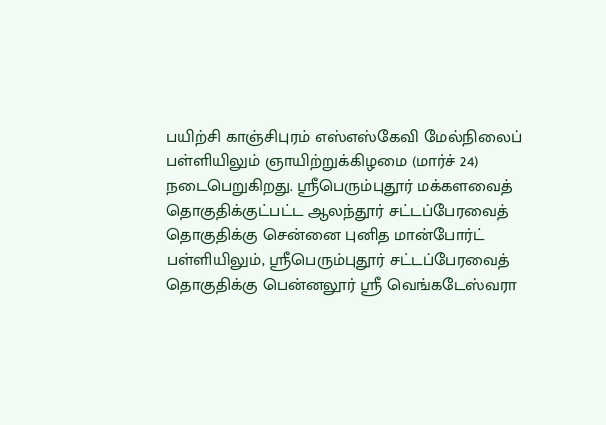பயிற்சி காஞ்சிபுரம் எஸ்எஸ்கேவி மேல்நிலைப் பள்ளியிலும் ஞாயிற்றுக்கிழமை (மார்ச் 24) நடைபெறுகிறது. ஸ்ரீபெரும்புதூர் மக்களவைத் தொகுதிக்குட்பட்ட ஆலந்தூர் சட்டப்பேரவைத் தொகுதிக்கு சென்னை புனித மான்போர்ட் பள்ளியிலும், ஸ்ரீபெரும்புதூர் சட்டப்பேரவைத் தொகுதிக்கு பென்னலூர் ஸ்ரீ வெங்கடேஸ்வரா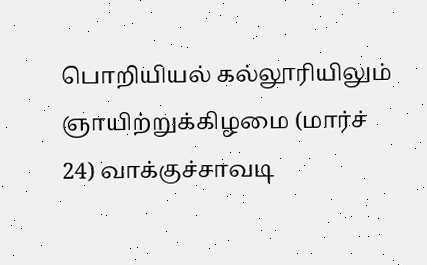பொறியியல் கல்லூரியிலும் ஞாயிற்றுக்கிழமை (மார்ச் 24) வாக்குச்சாவடி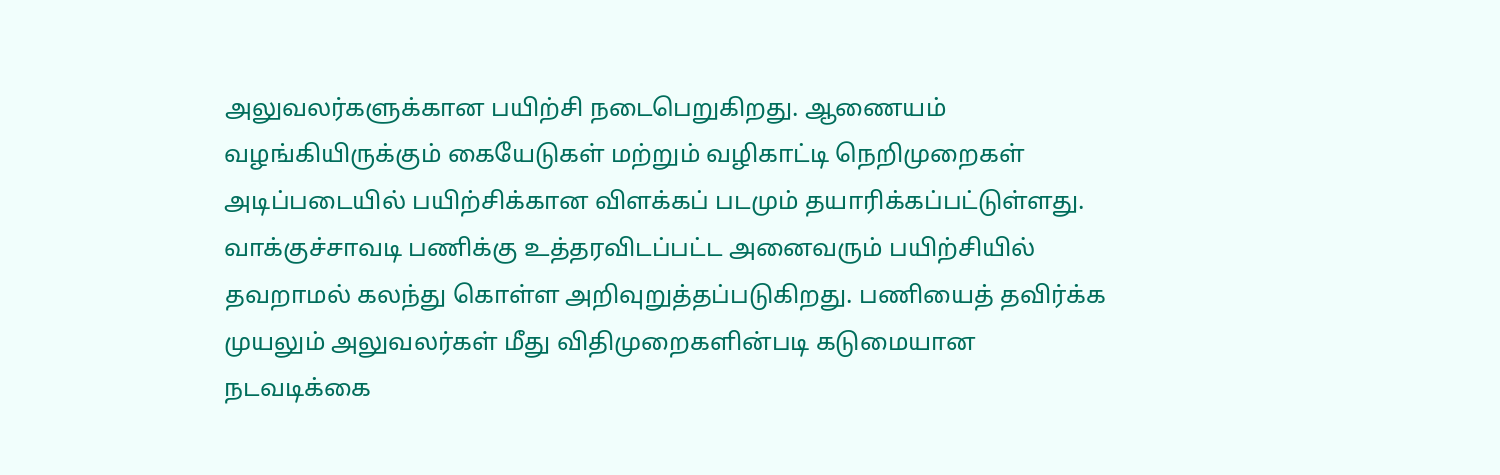அலுவலர்களுக்கான பயிற்சி நடைபெறுகிறது. ஆணையம் வழங்கியிருக்கும் கையேடுகள் மற்றும் வழிகாட்டி நெறிமுறைகள் அடிப்படையில் பயிற்சிக்கான விளக்கப் படமும் தயாரிக்கப்பட்டுள்ளது. வாக்குச்சாவடி பணிக்கு உத்தரவிடப்பட்ட அனைவரும் பயிற்சியில் தவறாமல் கலந்து கொள்ள அறிவுறுத்தப்படுகிறது. பணியைத் தவிர்க்க முயலும் அலுவலர்கள் மீது விதிமுறைகளின்படி கடுமையான நடவடிக்கை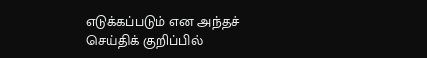எடுக்கப்படும் என அந்தச் செய்திக் குறிப்பில்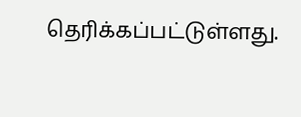தெரிக்கப்பட்டுள்ளது.